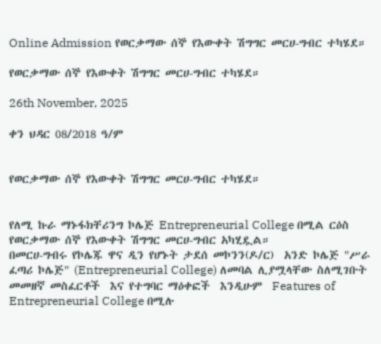Online Admission የወርቃማው ሰኞ የእውቀት ሽግግር መርሀ-ግብር ተካሄደ።

የወርቃማው ሰኞ የእውቀት ሽግግር መርሀ-ግብር ተካሄደ።

26th November, 2025

ቀን ህዳር 08/2018 ዓ/ም


የወርቃማው ሰኞ የእውቀት ሽግግር መርሀ-ግብር ተካሄደ።


የለሚ ኩራ ማኑፋክቸሪንግ ኮሌጅ Entrepreneurial College በሚል ርዕስ የወርቃማው ሰኞ የእውቀት ሽግግር መርሀ-ግብር አካሂዷል።
በመርሀ-ግብሩ የኮሌጁ ዋና ዲን የሆኑት ታደሰ መኮንን(ዶ/ር)  አንድ ኮሌጅ "ሥራ ፈጣሪ ኮሌጅ" (Entrepreneurial College) ለመባል ሊያሟላቸው ስለሚገቡት መመዘኛ መስፈርቶች  እና የተግባር ማዕቀፎች  እንዲሁም  Features of Entrepreneurial College በሚሉ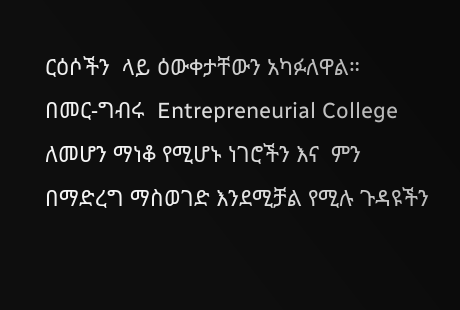ርዕሶችን  ላይ ዕውቀታቸውን አካፉለዋል።
በመር-ግብሩ  Entrepreneurial College ለመሆን ማነቆ የሚሆኑ ነገሮችን እና  ምን በማድረግ ማስወገድ እንደሚቻል የሚሉ ጉዳዩችን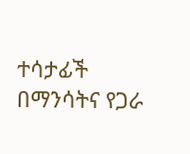ተሳታፊች በማንሳትና የጋራ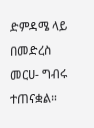ድምዳሜ ላይ በመድረስ መርሀ- ግብሩ ተጠናቋል።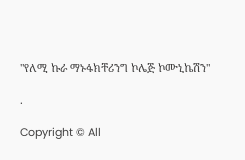"የለሚ ኩራ ማኑፋክቸሪንግ ኮሌጅ ኮሙኒኬሽን"

.

Copyright © All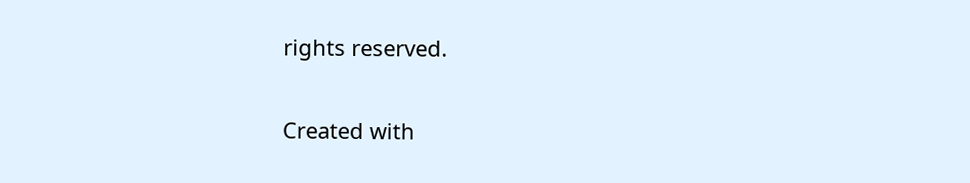rights reserved.

Created with